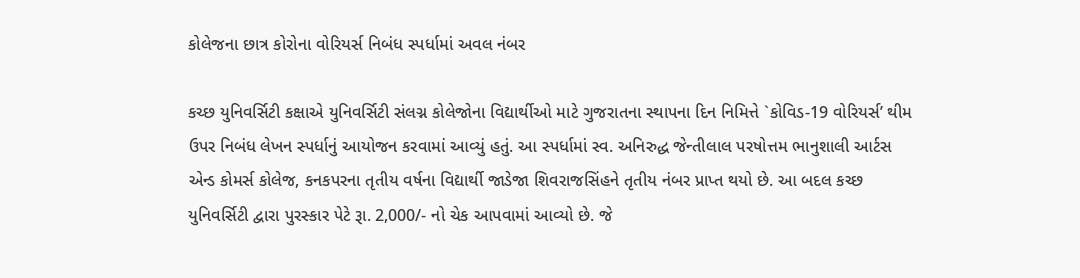કોલેજના છાત્ર કોરોના વોરિયર્સ નિબંધ સ્પર્ધામાં અવલ નંબર

કચ્છ યુનિવર્સિટી કક્ષાએ યુનિવર્સિટી સંલગ્ન કોલેજોના વિદ્યાર્થીઓ માટે ગુજરાતના સ્થાપના દિન નિમિત્તે `કોવિડ-19 વોરિયર્સ’ થીમ ઉપર નિબંધ લેખન સ્પર્ધાનું આયોજન કરવામાં આવ્યું હતું. આ સ્પર્ધામાં સ્વ. અનિરુદ્ધ જેન્તીલાલ પરષોત્તમ ભાનુશાલી આર્ટસ એન્ડ કોમર્સ કોલેજ, કનકપરના તૃતીય વર્ષના વિદ્યાર્થી જાડેજા શિવરાજસિંહને તૃતીય નંબર પ્રાપ્ત થયો છે. આ બદલ કચ્છ યુનિવર્સિટી દ્વારા પુરસ્કાર પેટે રૂા. 2,000/- નો ચેક આપવામાં આવ્યો છે. જે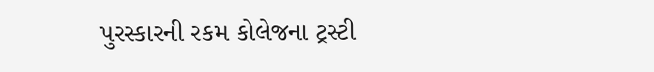પુરસ્કારની રકમ કોલેજના ટ્રસ્ટી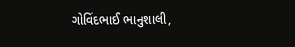ગોવિંદભાઈ ભાનુશાલી,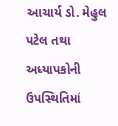આચાર્ય ડો. મેહુલ પટેલ તથા અધ્યાપકોની ઉપસ્થિતિમાં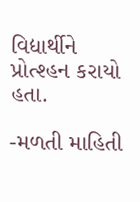વિદ્યાર્થીને પ્રોત્શ્હન કરાયો હતા.

-મળતી માહિતી